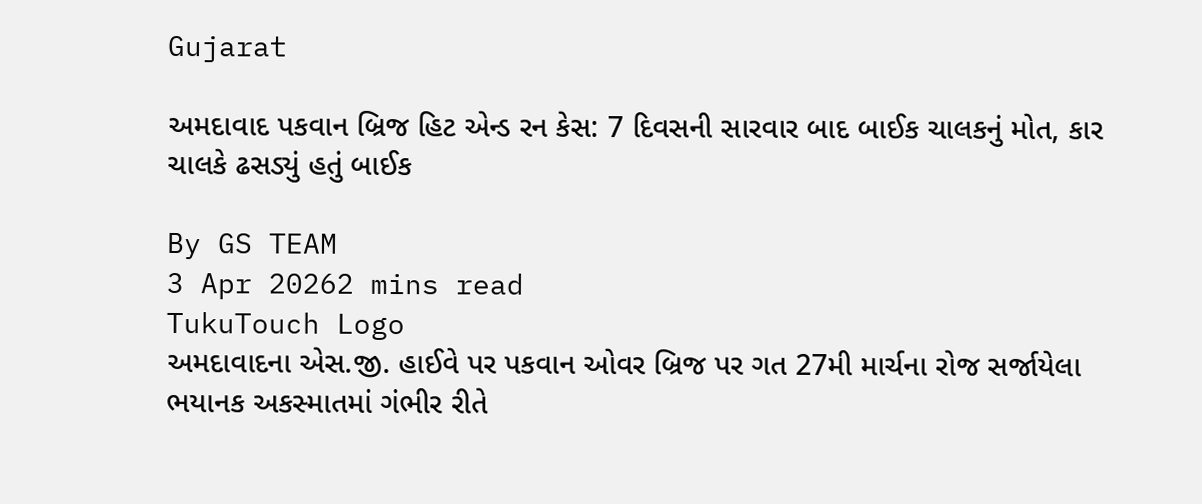Gujarat

અમદાવાદ પકવાન બ્રિજ હિટ એન્ડ રન કેસ: 7 દિવસની સારવાર બાદ બાઈક ચાલકનું મોત, કાર ચાલકે ઢસડ્યું હતું બાઈક

By GS TEAM
3 Apr 20262 mins read
TukuTouch Logo
અમદાવાદના એસ.જી. હાઈવે પર પકવાન ઓવર બ્રિજ પર ગત 27મી માર્ચના રોજ સર્જાયેલા ભયાનક અકસ્માતમાં ગંભીર રીતે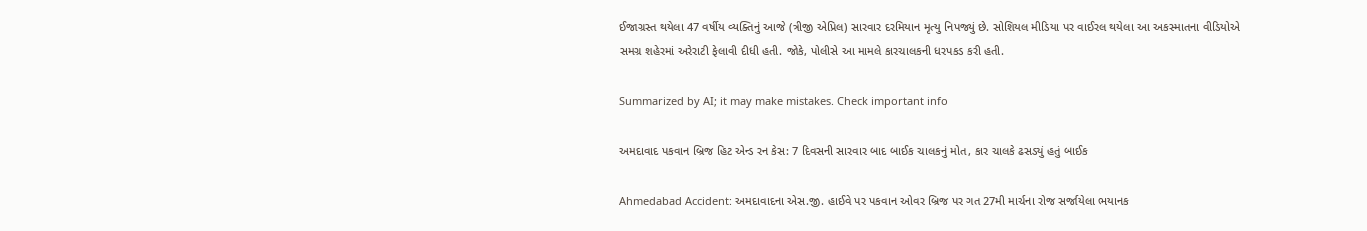ઈજાગ્રસ્ત થયેલા 47 વર્ષીય વ્યક્તિનું આજે (ત્રીજી એપ્રિલ) સારવાર દરમિયાન મૃત્યુ નિપજ્યું છે. સોશિયલ મીડિયા પર વાઈરલ થયેલા આ અકસ્માતના વીડિયોએ સમગ્ર શહેરમાં અરેરાટી ફેલાવી દીધી હતી. જોકે, પોલીસે આ મામલે કારચાલકની ધરપકડ કરી હતી.

Summarized by AI; it may make mistakes. Check important info

અમદાવાદ પકવાન બ્રિજ હિટ એન્ડ રન કેસ: 7 દિવસની સારવાર બાદ બાઈક ચાલકનું મોત, કાર ચાલકે ઢસડ્યું હતું બાઈક

Ahmedabad Accident: અમદાવાદના એસ.જી. હાઈવે પર પકવાન ઓવર બ્રિજ પર ગત 27મી માર્ચના રોજ સર્જાયેલા ભયાનક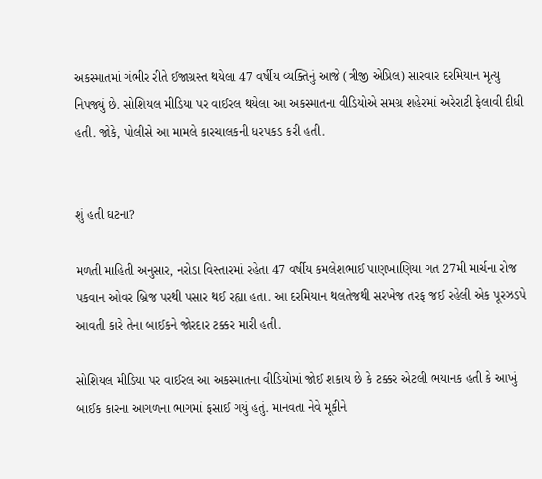અકસ્માતમાં ગંભીર રીતે ઈજાગ્રસ્ત થયેલા 47 વર્ષીય વ્યક્તિનું આજે (ત્રીજી એપ્રિલ) સારવાર દરમિયાન મૃત્યુ નિપજ્યું છે. સોશિયલ મીડિયા પર વાઈરલ થયેલા આ અકસ્માતના વીડિયોએ સમગ્ર શહેરમાં અરેરાટી ફેલાવી દીધી હતી. જોકે, પોલીસે આ મામલે કારચાલકની ધરપકડ કરી હતી.


શું હતી ઘટના?

મળતી માહિતી અનુસાર, નરોડા વિસ્તારમાં રહેતા 47 વર્ષીય કમલેશભાઈ પાણખાણિયા ગત 27મી માર્ચના રોજ પકવાન ઓવર બ્રિજ પરથી પસાર થઈ રહ્યા હતા. આ દરમિયાન થલતેજથી સરખેજ તરફ જઈ રહેલી એક પૂરઝડપે આવતી કારે તેના બાઈકને જોરદાર ટક્કર મારી હતી.

સોશિયલ મીડિયા પર વાઈરલ આ અકસ્માતના વીડિયોમાં જોઈ શકાય છે કે ટક્કર એટલી ભયાનક હતી કે આખું બાઈક કારના આગળના ભાગમાં ફસાઈ ગયું હતું. માનવતા નેવે મૂકીને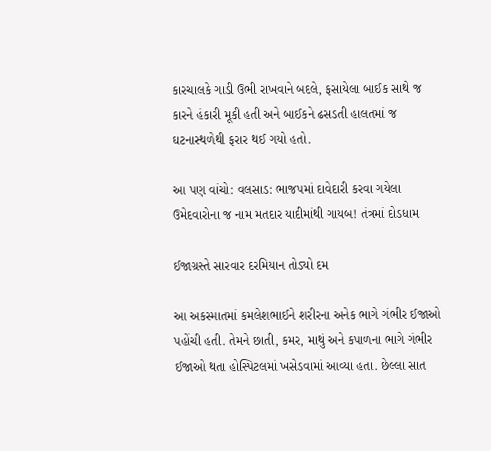કારચાલકે ગાડી ઉભી રાખવાને બદલે, ફસાયેલા બાઈક સાથે જ કારને હંકારી મૂકી હતી અને બાઈકને ઢસડતી હાલતમાં જ ઘટનાસ્થળેથી ફરાર થઈ ગયો હતો.

આ પણ વાંચો: વલસાડ: ભાજપમાં દાવેદારી કરવા ગયેલા ઉમેદવારોના જ નામ મતદાર યાદીમાંથી ગાયબ! તંત્રમાં દોડધામ

ઈજાગ્રસ્તે સારવાર દરમિયાન તોડ્યો દમ

આ અકસ્માતમાં કમલેશભાઈને શરીરના અનેક ભાગે ગંભીર ઈજાઓ પહોંચી હતી. તેમને છાતી, કમર, માથું અને કપાળના ભાગે ગંભીર ઈજાઓ થતા હોસ્પિટલમાં ખસેડવામાં આવ્યા હતા. છેલ્લા સાત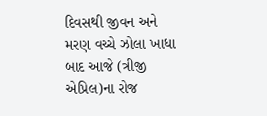દિવસથી જીવન અને મરણ વચ્ચે ઝોલા ખાધા બાદ આજે (ત્રીજી એપ્રિલ)ના રોજ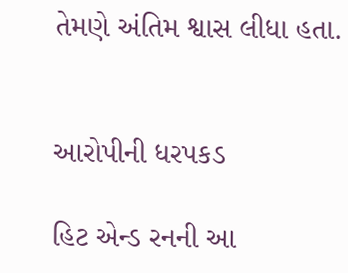તેમણે અંતિમ શ્વાસ લીધા હતા.


આરોપીની ધરપકડ

હિટ એન્ડ રનની આ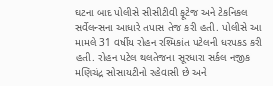ઘટના બાદ પોલીસે સીસીટીવી ફૂટેજ અને ટેકનિકલ સર્વેલન્સના આધારે તપાસ તેજ કરી હતી. પોલીસે આ મામલે 31 વર્ષીય રોહન રશ્મિકાંત પટેલની ધરપકડ કરી હતી. રોહન પટેલ થલતેજના સૂરધારા સર્કલ નજીક મણિચંદ્ર સોસાયટીનો રહેવાસી છે અને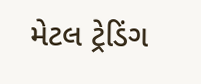મેટલ ટ્રેડિંગ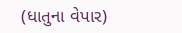(ધાતુના વેપાર)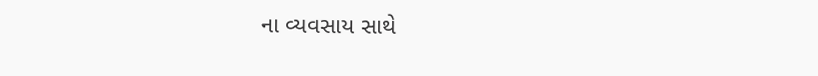ના વ્યવસાય સાથે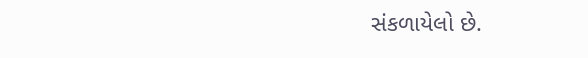સંકળાયેલો છે.